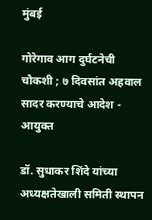मुंबई

गोरेगाव आग दुर्घटनेची चौकशी ; ७ दिवसांत अहवाल सादर करण्याचे आदेश - आयुक्त

डॉ. सुधाकर शिंदे यांच्या अध्यक्षतेखाली समिती स्थापन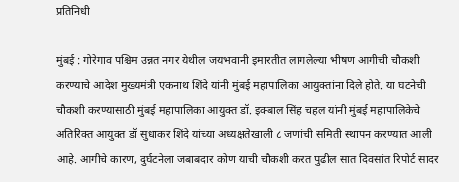प्रतिनिधी

मुंबई : गोरेगाव पश्चिम उन्नत नगर येथील जयभवानी इमारतीत लागलेल्या भीषण आगीची चौकशी करण्याचे आदेश मुख्यमंत्री एकनाथ शिंदे यांनी मुंबई महापालिका आयुक्तांना दिले होते. या घटनेची चौकशी करण्यासाठी मुंबई महापालिका आयुक्त डॉ. इक्बाल सिंह चहल यांनी मुंबई महापालिकेचे अतिरिक्त आयुक्त डॉ सुधाकर शिंदे यांच्या अध्यक्षतेखाली ८ जणांची समिती स्थापन करण्यात आली आहे. आगीचे कारण, दुर्घटनेला जबाबदार कोण याची चौकशी करत पुढील सात दिवसांत रिपोर्ट सादर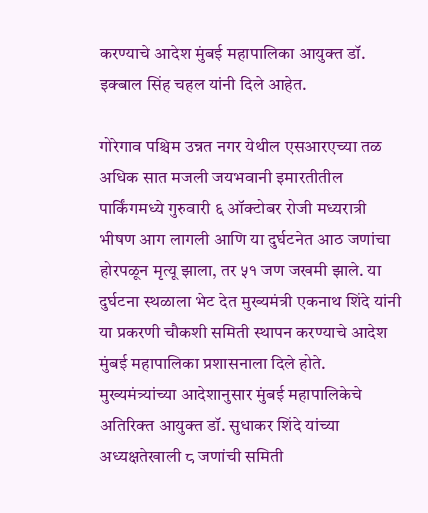करण्याचे आदेश मुंबई महापालिका आयुक्त डॉ. इक्बाल सिंह चहल यांनी दिले आहेत.

गोरेगाव पश्चिम उन्नत नगर येथील एसआरएच्या तळ अधिक सात मजली जयभवानी इमारतीतील पार्किंगमध्ये गुरुवारी ६ ऑक्टोबर रोजी मध्यरात्री भीषण आग लागली आणि या दुर्घटनेत आठ जणांचा होरपळून मृत्यू झाला, तर ५१ जण जखमी झाले. या दुर्घटना स्थळाला भेट देत मुख्यमंत्री एकनाथ शिंदे यांनी या प्रकरणी चौकशी समिती स्थापन करण्याचे आदेश मुंबई महापालिका प्रशासनाला दिले होते. मुख्यमंत्र्यांच्या आदेशानुसार मुंबई महापालिकेचे अतिरिक्त आयुक्त डॉ. सुधाकर शिंदे यांच्या अध्यक्षतेखाली ८ जणांची समिती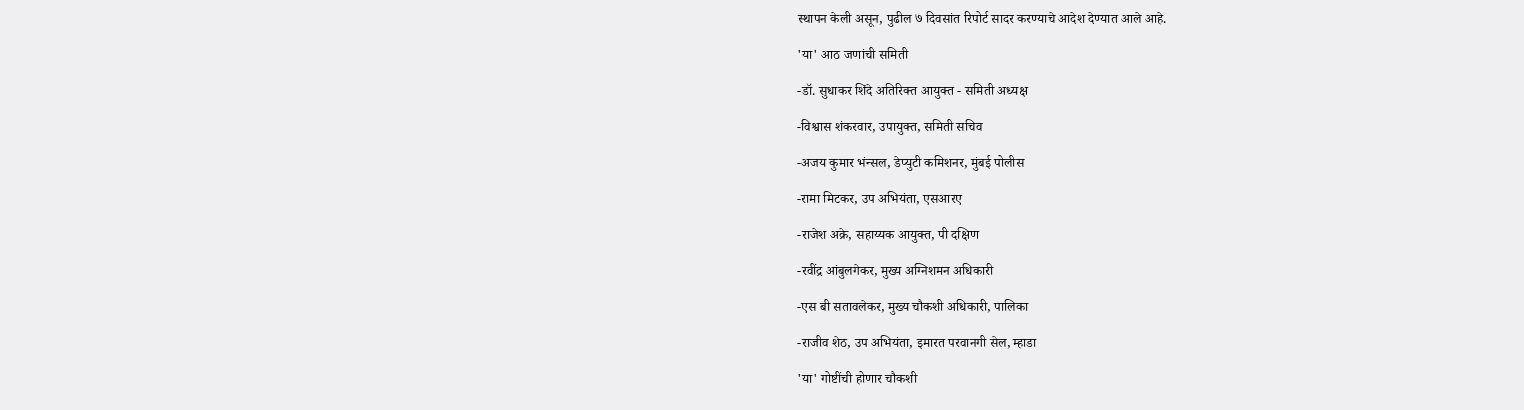स्थापन केली असून, पुढील ७ दिवसांत रिपोर्ट सादर करण्याचे आदेश देण्यात आले आहे.

'या' आठ जणांची समिती

-डॉ. सुधाकर शिंदे अतिरिक्त आयुक्त - समिती अध्यक्ष

-विश्वास शंकरवार, उपायुक्त, समिती सचिव

-अजय कुमार भंन्सल, डेप्युटी कमिशनर, मुंबई पोलीस

-रामा मिटकर, उप अभियंता, एसआरए

-राजेश अक्रे, सहाय्यक आयुक्त, पी दक्षिण

-रवींद्र आंबुलगेकर, मुख्य अग्निशमन अधिकारी

-एस बी सतावलेकर, मुख्य चौकशी अधिकारी, पालिका

-राजीव शेठ, उप अभियंता, इमारत परवानगी सेल, म्हाडा

'या' गोष्टींची होणार चौकशी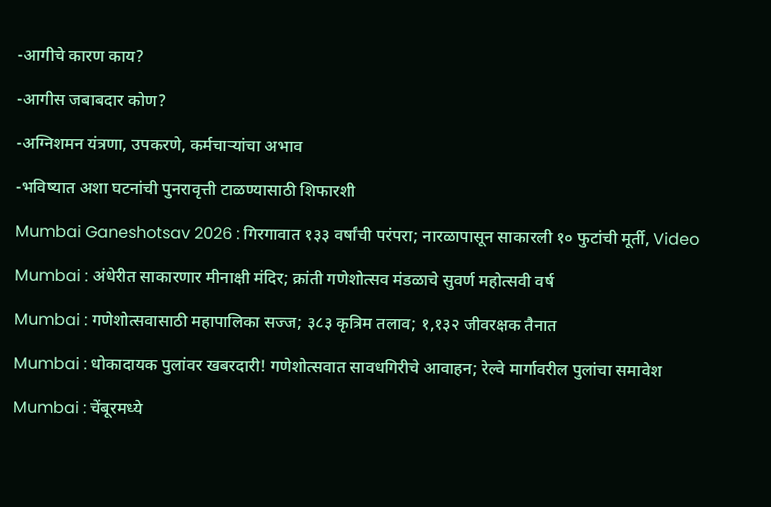-आगीचे कारण काय?

-आगीस जबाबदार कोण?

-अग्निशमन यंत्रणा, उपकरणे, कर्मचाऱ्यांचा अभाव

-भविष्यात अशा घटनांची पुनरावृत्ती टाळण्यासाठी शिफारशी

Mumbai Ganeshotsav 2026 : गिरगावात १३३ वर्षांची परंपरा; नारळापासून साकारली १० फुटांची मूर्ती, Video

Mumbai : अंधेरीत साकारणार मीनाक्षी मंदिर; क्रांती गणेशोत्सव मंडळाचे सुवर्ण महोत्सवी वर्ष

Mumbai : गणेशोत्सवासाठी महापालिका सज्ज; ३८३ कृत्रिम तलाव; १,१३२ जीवरक्षक तैनात

Mumbai : धोकादायक पुलांवर खबरदारी! गणेशोत्सवात सावधगिरीचे आवाहन; रेल्वे मार्गावरील पुलांचा समावेश

Mumbai : चेंबूरमध्ये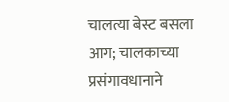चालत्या बेस्ट बसला आग; चालकाच्या प्रसंगावधानाने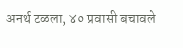अनर्थ टळला, ४० प्रवासी बचावले